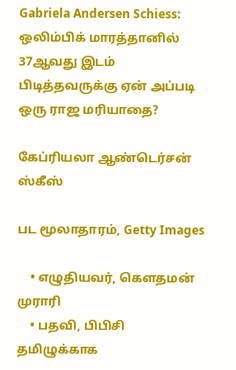Gabriela Andersen Schiess: ஒலிம்பிக் மாரத்தானில் 37ஆவது இடம் பிடித்தவருக்கு ஏன் அப்படி ஒரு ராஜ மரியாதை?

கேப்ரியலா ஆண்டெர்சன் ஸ்கீஸ்

பட மூலாதாரம், Getty Images

    • எழுதியவர், கெளதமன் முராரி
    • பதவி, பிபிசி தமிழுக்காக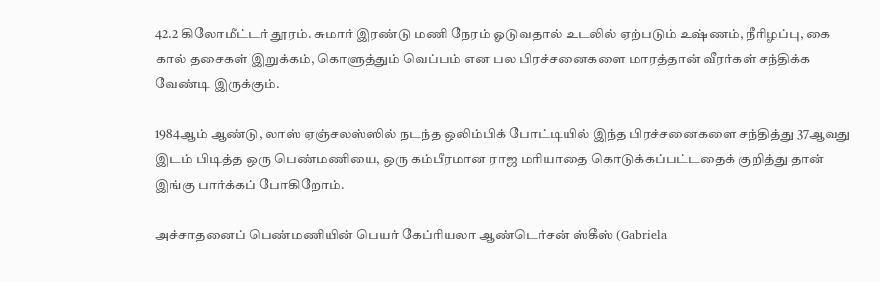42.2 கிலோமீட்டர் தூரம். சுமார் இரண்டு மணி நேரம் ஓடுவதால் உடலில் ஏற்படும் உஷ்ணம், நீரிழப்பு, கை கால் தசைகள் இறுக்கம், கொளுத்தும் வெப்பம் என பல பிரச்சனைகளை மாரத்தான் வீரர்கள் சந்திக்க வேண்டி இருக்கும்.

1984ஆம் ஆண்டு, லாஸ் ஏஞ்சலஸ்ஸில் நடந்த ஒலிம்பிக் போட்டியில் இந்த பிரச்சனைகளை சந்தித்து 37ஆவது இடம் பிடித்த ஒரு பெண்மணியை, ஒரு கம்பீரமான ராஜ மரியாதை கொடுக்கப்பட்டதைக் குறித்து தான் இங்கு பார்க்கப் போகிறோம்.

அச்சாதனைப் பெண்மணியின் பெயர் கேப்ரியலா ஆண்டெர்சன் ஸ்கீஸ் (Gabriela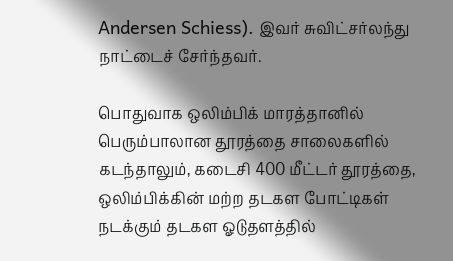Andersen Schiess). இவர் சுவிட்சர்லந்து நாட்டைச் சேர்ந்தவர்.

பொதுவாக ஒலிம்பிக் மாரத்தானில் பெரும்பாலான தூரத்தை சாலைகளில் கடந்தாலும், கடைசி 400 மீட்டர் தூரத்தை, ஒலிம்பிக்கின் மற்ற தடகள போட்டிகள் நடக்கும் தடகள ஓடுதளத்தில்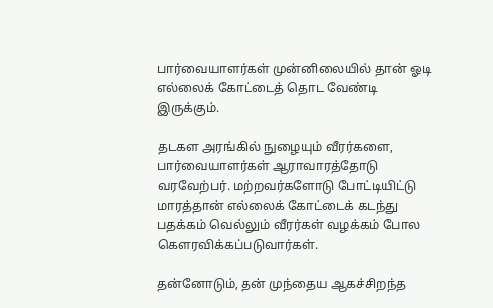பார்வையாளர்கள் முன்னிலையில் தான் ஓடி எல்லைக் கோட்டைத் தொட வேண்டி இருக்கும்.

தடகள அரங்கில் நுழையும் வீரர்களை, பார்வையாளர்கள் ஆராவாரத்தோடு வரவேற்பர். மற்றவர்களோடு போட்டியிட்டு மாரத்தான் எல்லைக் கோட்டைக் கடந்து பதக்கம் வெல்லும் வீரர்கள் வழக்கம் போல கெளரவிக்கப்படுவார்கள்.

தன்னோடும், தன் முந்தைய ஆகச்சிறந்த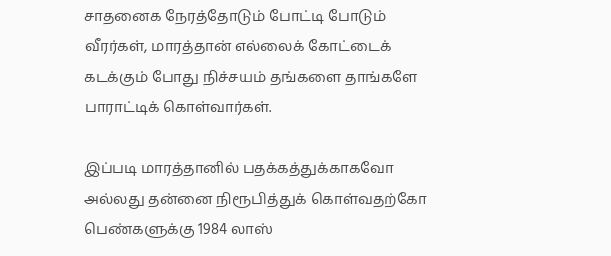சாதனைக நேரத்தோடும் போட்டி போடும் வீரர்கள், மாரத்தான் எல்லைக் கோட்டைக் கடக்கும் போது நிச்சயம் தங்களை தாங்களே பாராட்டிக் கொள்வார்கள்.

இப்படி மாரத்தானில் பதக்கத்துக்காகவோ அல்லது தன்னை நிரூபித்துக் கொள்வதற்கோ பெண்களுக்கு 1984 லாஸ்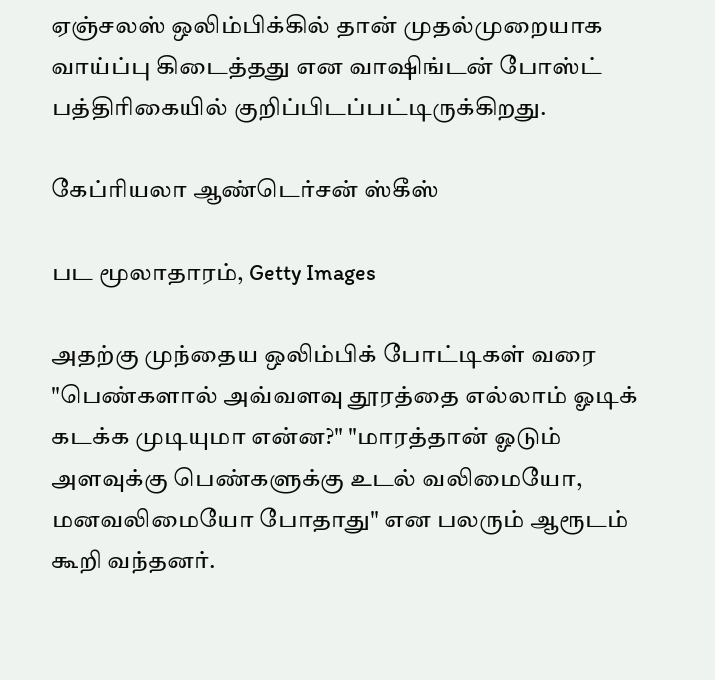ஏஞ்சலஸ் ஒலிம்பிக்கில் தான் முதல்முறையாக வாய்ப்பு கிடைத்தது என வாஷிங்டன் போஸ்ட் பத்திரிகையில் குறிப்பிடப்பட்டிருக்கிறது.

கேப்ரியலா ஆண்டெர்சன் ஸ்கீஸ்

பட மூலாதாரம், Getty Images

அதற்கு முந்தைய ஒலிம்பிக் போட்டிகள் வரை "பெண்களால் அவ்வளவு தூரத்தை எல்லாம் ஓடிக் கடக்க முடியுமா என்ன?" "மாரத்தான் ஓடும் அளவுக்கு பெண்களுக்கு உடல் வலிமையோ, மனவலிமையோ போதாது" என பலரும் ஆரூடம் கூறி வந்தனர்.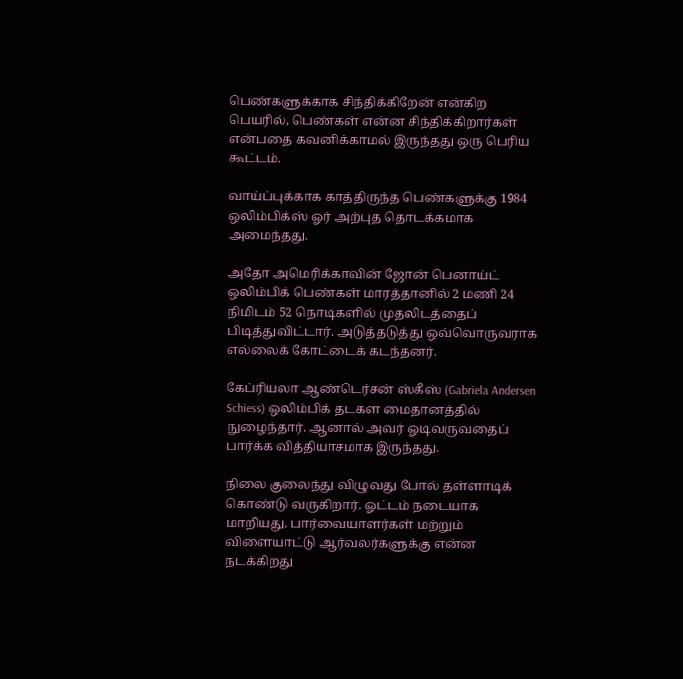பெண்களுக்காக சிந்திக்கிறேன் என்கிற பெயரில், பெண்கள் என்ன சிந்திக்கிறார்கள் என்பதை கவனிக்காமல் இருந்தது ஒரு பெரிய கூட்டம்.

வாய்ப்புக்காக காத்திருந்த பெண்களுக்கு 1984 ஒலிம்பிக்ஸ் ஓர் அற்புத தொடக்கமாக அமைந்தது.

அதோ அமெரிக்காவின் ஜோன் பெனாய்ட் ஒலிம்பிக் பெண்கள் மாரத்தானில் 2 மணி 24 நிமிடம் 52 நொடிகளில் முதலிடத்தைப் பிடித்துவிட்டார். அடுத்தடுத்து ஒவ்வொருவராக எல்லைக் கோட்டைக் கடந்தனர்.

கேப்ரியலா ஆண்டெர்சன் ஸ்கீஸ் (Gabriela Andersen Schiess) ஒலிம்பிக் தடகள மைதானத்தில் நுழைந்தார். ஆனால் அவர் ஓடிவருவதைப் பார்க்க வித்தியாசமாக இருந்தது.

நிலை குலைந்து விழுவது போல் தள்ளாடிக் கொண்டு வருகிறார். ஓட்டம் நடையாக மாறியது. பார்வையாளர்கள் மற்றும் விளையாட்டு ஆர்வலர்களுக்கு என்ன நடக்கிறது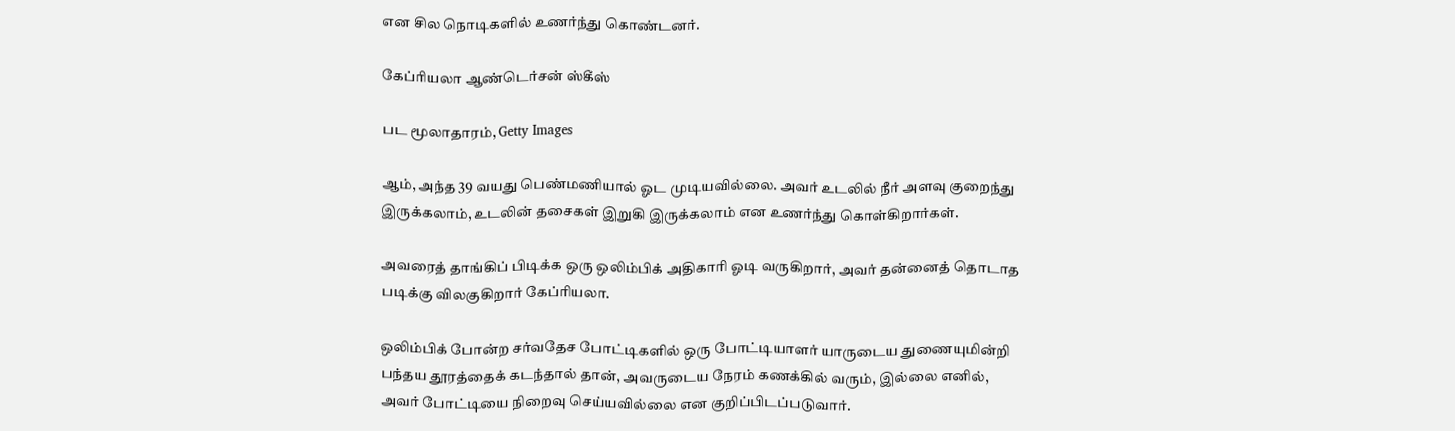என சில நொடிகளில் உணர்ந்து கொண்டனர்.

கேப்ரியலா ஆண்டெர்சன் ஸ்கீஸ்

பட மூலாதாரம், Getty Images

ஆம், அந்த 39 வயது பெண்மணியால் ஓட முடியவில்லை. அவர் உடலில் நீர் அளவு குறைந்து இருக்கலாம், உடலின் தசைகள் இறுகி இருக்கலாம் என உணர்ந்து கொள்கிறார்கள்.

அவரைத் தாங்கிப் பிடிக்க ஒரு ஒலிம்பிக் அதிகாரி ஓடி வருகிறார், அவர் தன்னைத் தொடாத படிக்கு விலகுகிறார் கேப்ரியலா.

ஒலிம்பிக் போன்ற சர்வதேச போட்டிகளில் ஒரு போட்டியாளர் யாருடைய துணையுமின்றி பந்தய தூரத்தைக் கடந்தால் தான், அவருடைய நேரம் கணக்கில் வரும், இல்லை எனில், அவர் போட்டியை நிறைவு செய்யவில்லை என குறிப்பிடப்படுவார்.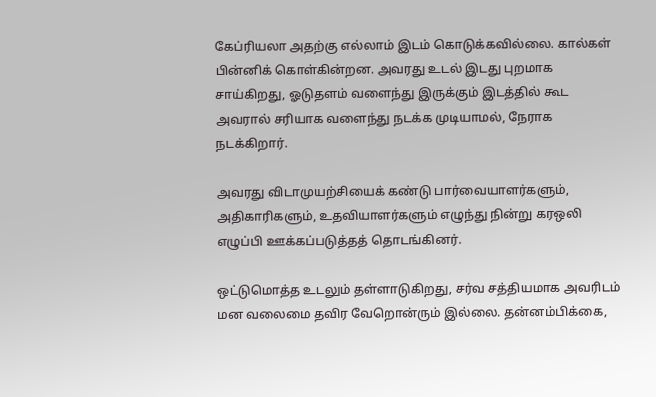கேப்ரியலா அதற்கு எல்லாம் இடம் கொடுக்கவில்லை. கால்கள் பின்னிக் கொள்கின்றன. அவரது உடல் இடது புறமாக சாய்கிறது, ஓடுதளம் வளைந்து இருக்கும் இடத்தில் கூட அவரால் சரியாக வளைந்து நடக்க முடியாமல், நேராக நடக்கிறார்.

அவரது விடாமுயற்சியைக் கண்டு பார்வையாளர்களும், அதிகாரிகளும், உதவியாளர்களும் எழுந்து நின்று கரஒலி எழுப்பி ஊக்கப்படுத்தத் தொடங்கினர்.

ஒட்டுமொத்த உடலும் தள்ளாடுகிறது, சர்வ சத்தியமாக அவரிடம் மன வலைமை தவிர வேறொன்ரும் இல்லை. தன்னம்பிக்கை,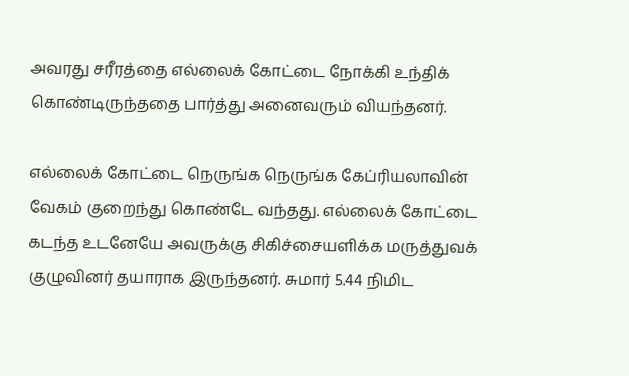அவரது சரீரத்தை எல்லைக் கோட்டை நோக்கி உந்திக் கொண்டிருந்ததை பார்த்து அனைவரும் வியந்தனர்.

எல்லைக் கோட்டை நெருங்க நெருங்க கேப்ரியலாவின் வேகம் குறைந்து கொண்டே வந்தது. எல்லைக் கோட்டை கடந்த உடனேயே அவருக்கு சிகிச்சையளிக்க மருத்துவக் குழுவினர் தயாராக இருந்தனர். சுமார் 5.44 நிமிட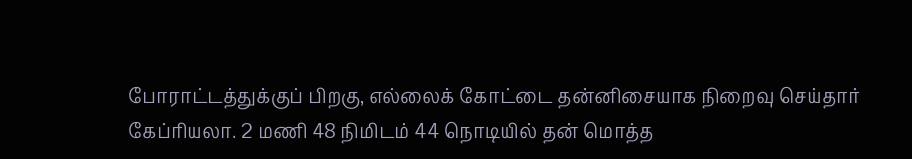போராட்டத்துக்குப் பிறகு, எல்லைக் கோட்டை தன்னிசையாக நிறைவு செய்தார் கேப்ரியலா. 2 மணி 48 நிமிடம் 44 நொடியில் தன் மொத்த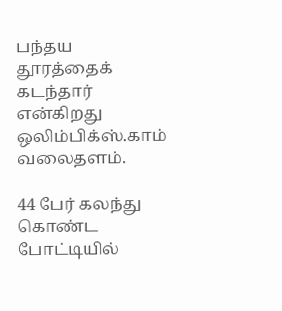பந்தய தூரத்தைக் கடந்தார் என்கிறது ஒலிம்பிக்ஸ்.காம் வலைதளம்.

44 பேர் கலந்து கொண்ட போட்டியில்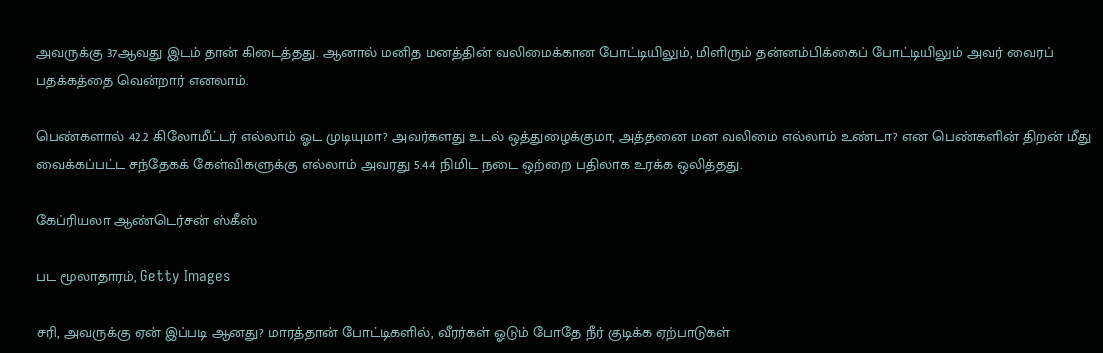அவருக்கு 37ஆவது இடம் தான் கிடைத்தது. ஆனால் மனித மனத்தின் வலிமைக்கான போட்டியிலும், மிளிரும் தன்னம்பிக்கைப் போட்டியிலும் அவர் வைரப் பதக்கத்தை வென்றார் எனலாம்.

பெண்களால் 42.2 கிலோமீட்டர் எல்லாம் ஓட முடியுமா? அவர்களது உடல் ஒத்துழைக்குமா, அத்தனை மன வலிமை எல்லாம் உண்டா? என பெண்களின் திறன் மீது வைக்கப்பட்ட சந்தேகக் கேள்விகளுக்கு எல்லாம் அவரது 5.44 நிமிட நடை ஒற்றை பதிலாக உரக்க ஒலித்தது.

கேப்ரியலா ஆண்டெர்சன் ஸ்கீஸ்

பட மூலாதாரம், Getty Images

சரி, அவருக்கு ஏன் இப்படி ஆனது? மாரத்தான் போட்டிகளில், வீரர்கள் ஓடும் போதே நீர் குடிக்க ஏற்பாடுகள்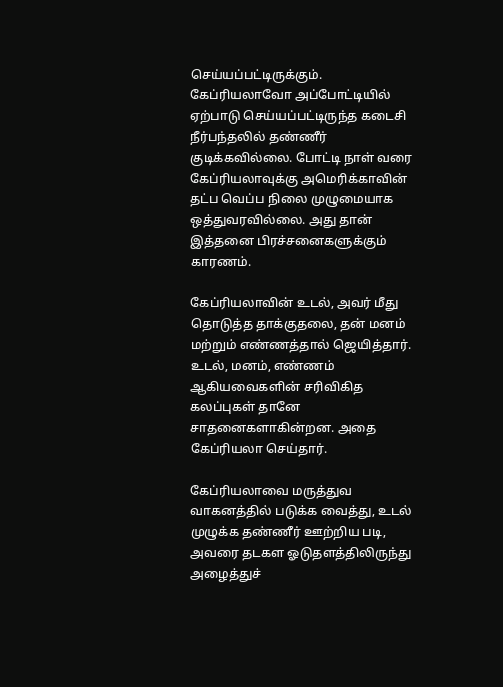செய்யப்பட்டிருக்கும். கேப்ரியலாவோ அப்போட்டியில் ஏற்பாடு செய்யப்பட்டிருந்த கடைசி நீர்பந்தலில் தண்ணீர் குடிக்கவில்லை. போட்டி நாள் வரை கேப்ரியலாவுக்கு அமெரிக்காவின் தட்ப வெப்ப நிலை முழுமையாக ஒத்துவரவில்லை. அது தான் இத்தனை பிரச்சனைகளுக்கும் காரணம்.

கேப்ரியலாவின் உடல், அவர் மீது தொடுத்த தாக்குதலை, தன் மனம் மற்றும் எண்ணத்தால் ஜெயித்தார். உடல், மனம், எண்ணம் ஆகியவைகளின் சரிவிகித கலப்புகள் தானே சாதனைகளாகின்றன. அதை கேப்ரியலா செய்தார்.

கேப்ரியலாவை மருத்துவ வாகனத்தில் படுக்க வைத்து, உடல் முழுக்க தண்ணீர் ஊற்றிய படி, அவரை தடகள ஓடுதளத்திலிருந்து அழைத்துச்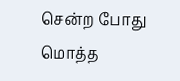சென்ற போது மொத்த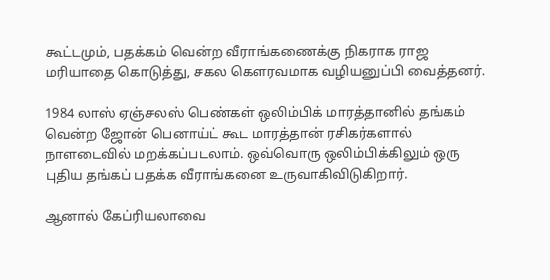கூட்டமும், பதக்கம் வென்ற வீராங்கணைக்கு நிகராக ராஜ மரியாதை கொடுத்து, சகல கெளரவமாக வழியனுப்பி வைத்தனர்.

1984 லாஸ் ஏஞ்சலஸ் பெண்கள் ஒலிம்பிக் மாரத்தானில் தங்கம் வென்ற ஜோன் பெனாய்ட் கூட மாரத்தான் ரசிகர்களால் நாளடைவில் மறக்கப்படலாம். ஒவ்வொரு ஒலிம்பிக்கிலும் ஒரு புதிய தங்கப் பதக்க வீராங்கனை உருவாகிவிடுகிறார்.

ஆனால் கேப்ரியலாவை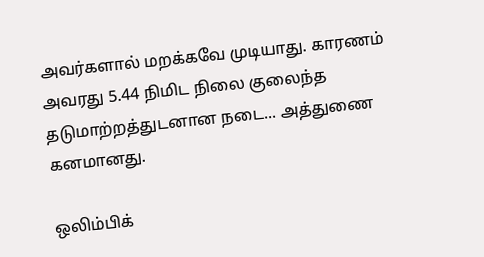அவர்களால் மறக்கவே முடியாது. காரணம் அவரது 5.44 நிமிட நிலை குலைந்த தடுமாற்றத்துடனான நடை... அத்துணை கனமானது.

ஒலிம்பிக்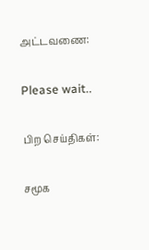அட்டவணை:

Please wait..

பிற செய்திகள்:

சமூக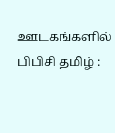ஊடகங்களில் பிபிசி தமிழ் :